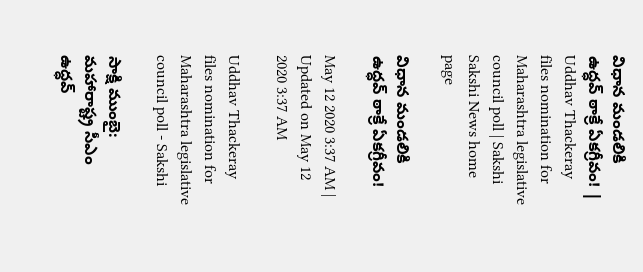విధాన మండలికి ఉద్ధవ్‌ ఠాక్రే ఏకగ్రీవం! | Uddhav Thackeray files nomination for Maharashtra legislative council poll | Sakshi
Sakshi News home page

విధాన మండలికి ఉద్ధవ్‌ ఠాక్రే ఏకగ్రీవం!

May 12 2020 3:37 AM | Updated on May 12 2020 3:37 AM

Uddhav Thackeray files nomination for Maharashtra legislative council poll - Sakshi

సాక్షి ముంబై: మహారాష్ట్ర సీఎం ఉద్ధవ్‌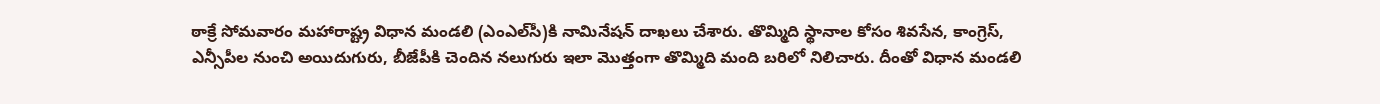ఠాక్రే సోమవారం మహారాష్ట్ర విధాన మండలి (ఎంఎల్‌సీ)కి నామినేషన్‌ దాఖలు చేశారు. తొమ్మిది స్థానాల కోసం శివసేన, కాంగ్రెస్, ఎన్సీపీల నుంచి అయిదుగురు, బీజేపీకి చెందిన నలుగురు ఇలా మొత్తంగా తొమ్మిది మంది బరిలో నిలిచారు. దీంతో విధాన మండలి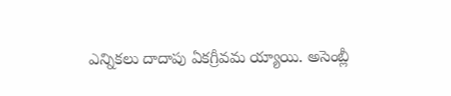ఎన్నికలు దాదాపు ఏకగ్రీవమ య్యాయి. అసెంబ్లీ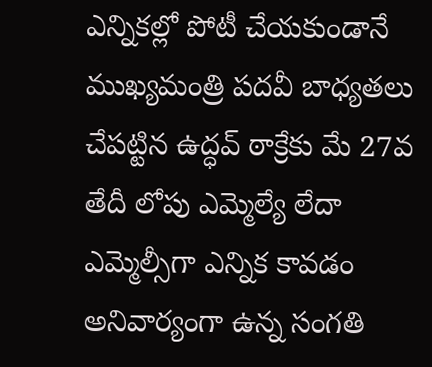ఎన్నికల్లో పోటీ చేయకుండానే ముఖ్యమంత్రి పదవీ బాధ్యతలు చేపట్టిన ఉద్ధవ్‌ ఠాక్రేకు మే 27వ తేదీ లోపు ఎమ్మెల్యే లేదా ఎమ్మెల్సీగా ఎన్నిక కావడం అనివార్యంగా ఉన్న సంగతి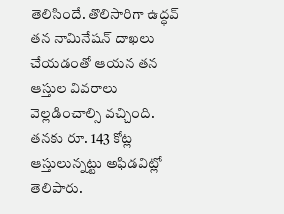తెలిసిందే. తొలిసారిగా ఉద్ధవ్‌ తన నామినేషన్‌ దాఖలు చేయడంతో ఆయన తన ఆస్తుల వివరాలు వెల్లడించాల్సి వచ్చింది. తనకు రూ. 143 కోట్ల ఆస్తులున్నట్టు అఫిడవిట్లో తెలిపారు.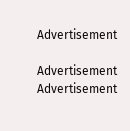Advertisement

Advertisement
Advertisement